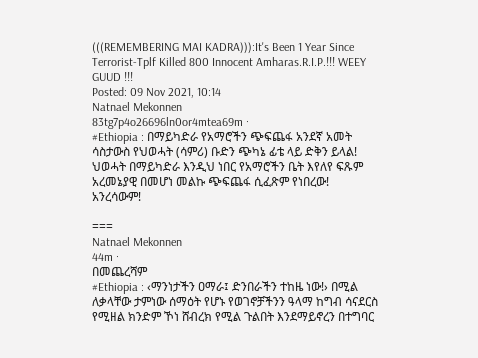(((REMEMBERING MAI KADRA))):It's Been 1 Year Since Terrorist-Tplf Killed 800 Innocent Amharas.R.I.P.!!! WEEY GUUD !!!
Posted: 09 Nov 2021, 10:14
Natnael Mekonnen
83tg7p4o26696ln0or4mtea69m ·
#Ethiopia : በማይካድራ የአማሮችን ጭፍጨፋ አንደኛ አመት ሳስታውስ የህወሓት (ሳምሪ) ቡድን ጭካኔ ፊቴ ላይ ድቅን ይላል! ህወሓት በማይካድራ እንዲህ ነበር የአማሮችን ቤት እየለየ ፍጹም አረመኔያዊ በመሆነ መልኩ ጭፍጨፋ ሲፈጽም የነበረው!
አንረሳውም!

===
Natnael Mekonnen
44m ·
በመጨረሻም
#Ethiopia : ‹ማንነታችን ዐማራ፤ ድንበራችን ተከዜ ነው!› በሚል ለቃላቸው ታምነው ሰማዕት የሆኑ የወገኖቻችንን ዓላማ ከግብ ሳናደርስ የሚዘል ክንድም ኾነ ሸብረክ የሚል ጉልበት እንደማይኖረን በተግባር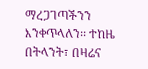ማረጋገጣችንን እንቀጥላለን፡፡ ተከዜ በትላንት፣ በዛሬና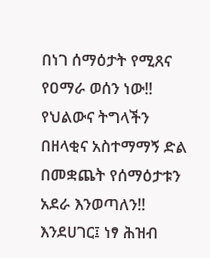በነገ ሰማዕታት የሚጸና የዐማራ ወሰን ነው!! የህልውና ትግላችን በዘላቂና አስተማማኝ ድል በመቋጨት የሰማዕታቱን አደራ እንወጣለን!!
እንደሀገር፤ ነፃ ሕዝብ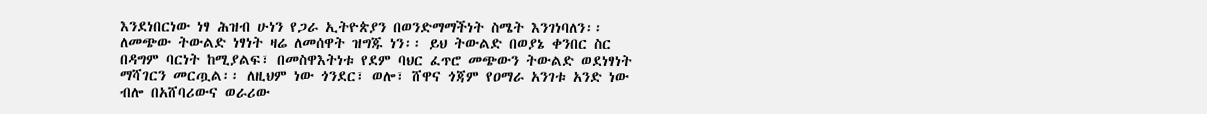እንደነበርነው ነፃ ሕዝብ ሁነን የጋራ ኢትዮጵያን በወንድማማችነት ስሜት እንገነባለን፡፡ ለመጭው ትውልድ ነፃነት ዛሬ ለመሰዋት ዝግጁ ነን፡፡ ይህ ትውልድ በወያኔ ቀንበር ስር በዳግም ባርነት ከሚያልፍ፣ በመስዋእትነቱ የደም ባህር ፈጥሮ መጭውን ትውልድ ወደነፃነት ማሻገርን መርጧል፡፡ ለዚህም ነው ጎንደር፣ ወሎ፣ ሸዋና ጎጃም የዐማራ አንገቱ አንድ ነው ብሎ በአሸባሪውና ወራሪው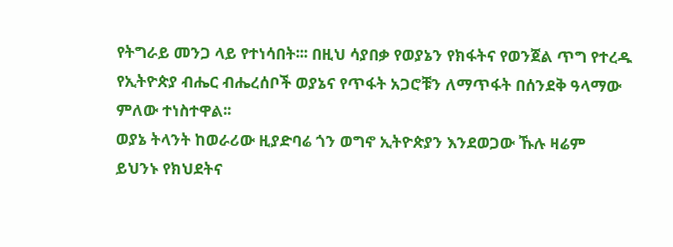የትግራይ መንጋ ላይ የተነሳበት፡፡፡ በዚህ ሳያበቃ የወያኔን የክፋትና የወንጀል ጥግ የተረዱ የኢትዮጵያ ብሔር ብሔረሰቦች ወያኔና የጥፋት አጋሮቹን ለማጥፋት በሰንደቅ ዓላማው ምለው ተነስተዋል፡፡
ወያኔ ትላንት ከወራሪው ዚያድባሬ ጎን ወግኖ ኢትዮጵያን እንደወጋው ኹሉ ዛሬም ይህንኑ የክህደትና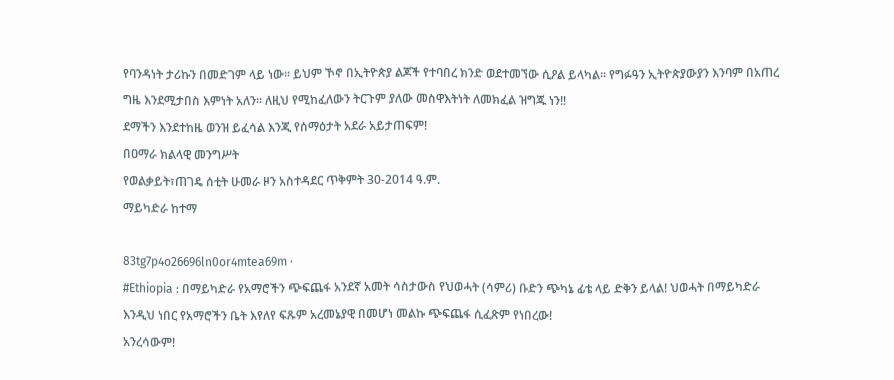የባንዳነት ታሪኩን በመድገም ላይ ነው፡፡ ይህም ኾኖ በኢትዮጵያ ልጆች የተባበረ ክንድ ወደተመኘው ሲዖል ይላካል፡፡ የግፉዓን ኢትዮጵያውያን እንባም በአጠረ ግዜ እንደሚታበስ እምነት አለን፡፡ ለዚህ የሚከፈለውን ትርጉም ያለው መስዋእትነት ለመክፈል ዝግጁ ነን!!
ደማችን እንደተከዜ ወንዝ ይፈሳል እንጂ የሰማዕታት አደራ አይታጠፍም!
በዐማራ ክልላዊ መንግሥት
የወልቃይት፣ጠገዴ ሰቲት ሁመራ ዞን አስተዳደር ጥቅምት 30-2014 ዓ.ም.
ማይካድራ ከተማ

83tg7p4o26696ln0or4mtea69m ·
#Ethiopia : በማይካድራ የአማሮችን ጭፍጨፋ አንደኛ አመት ሳስታውስ የህወሓት (ሳምሪ) ቡድን ጭካኔ ፊቴ ላይ ድቅን ይላል! ህወሓት በማይካድራ እንዲህ ነበር የአማሮችን ቤት እየለየ ፍጹም አረመኔያዊ በመሆነ መልኩ ጭፍጨፋ ሲፈጽም የነበረው!
አንረሳውም!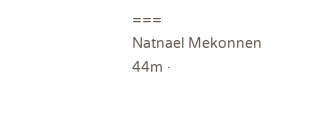===
Natnael Mekonnen
44m ·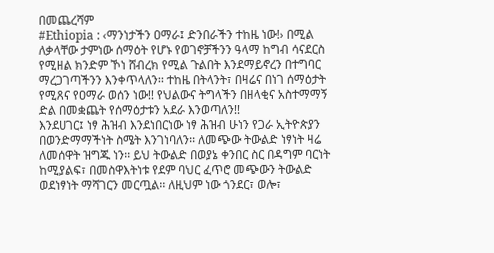በመጨረሻም
#Ethiopia : ‹ማንነታችን ዐማራ፤ ድንበራችን ተከዜ ነው!› በሚል ለቃላቸው ታምነው ሰማዕት የሆኑ የወገኖቻችንን ዓላማ ከግብ ሳናደርስ የሚዘል ክንድም ኾነ ሸብረክ የሚል ጉልበት እንደማይኖረን በተግባር ማረጋገጣችንን እንቀጥላለን፡፡ ተከዜ በትላንት፣ በዛሬና በነገ ሰማዕታት የሚጸና የዐማራ ወሰን ነው!! የህልውና ትግላችን በዘላቂና አስተማማኝ ድል በመቋጨት የሰማዕታቱን አደራ እንወጣለን!!
እንደሀገር፤ ነፃ ሕዝብ እንደነበርነው ነፃ ሕዝብ ሁነን የጋራ ኢትዮጵያን በወንድማማችነት ስሜት እንገነባለን፡፡ ለመጭው ትውልድ ነፃነት ዛሬ ለመሰዋት ዝግጁ ነን፡፡ ይህ ትውልድ በወያኔ ቀንበር ስር በዳግም ባርነት ከሚያልፍ፣ በመስዋእትነቱ የደም ባህር ፈጥሮ መጭውን ትውልድ ወደነፃነት ማሻገርን መርጧል፡፡ ለዚህም ነው ጎንደር፣ ወሎ፣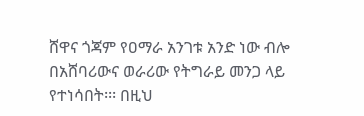ሸዋና ጎጃም የዐማራ አንገቱ አንድ ነው ብሎ በአሸባሪውና ወራሪው የትግራይ መንጋ ላይ የተነሳበት፡፡፡ በዚህ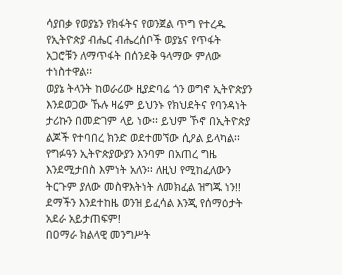ሳያበቃ የወያኔን የክፋትና የወንጀል ጥግ የተረዱ የኢትዮጵያ ብሔር ብሔረሰቦች ወያኔና የጥፋት አጋሮቹን ለማጥፋት በሰንደቅ ዓላማው ምለው ተነስተዋል፡፡
ወያኔ ትላንት ከወራሪው ዚያድባሬ ጎን ወግኖ ኢትዮጵያን እንደወጋው ኹሉ ዛሬም ይህንኑ የክህደትና የባንዳነት ታሪኩን በመድገም ላይ ነው፡፡ ይህም ኾኖ በኢትዮጵያ ልጆች የተባበረ ክንድ ወደተመኘው ሲዖል ይላካል፡፡ የግፉዓን ኢትዮጵያውያን እንባም በአጠረ ግዜ እንደሚታበስ እምነት አለን፡፡ ለዚህ የሚከፈለውን ትርጉም ያለው መስዋእትነት ለመክፈል ዝግጁ ነን!!
ደማችን እንደተከዜ ወንዝ ይፈሳል እንጂ የሰማዕታት አደራ አይታጠፍም!
በዐማራ ክልላዊ መንግሥት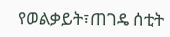የወልቃይት፣ጠገዴ ሰቲት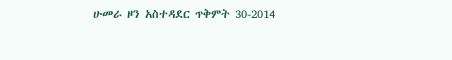ሁመራ ዞን አስተዳደር ጥቅምት 30-2014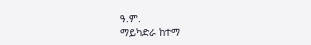ዓ.ም.
ማይካድራ ከተማ